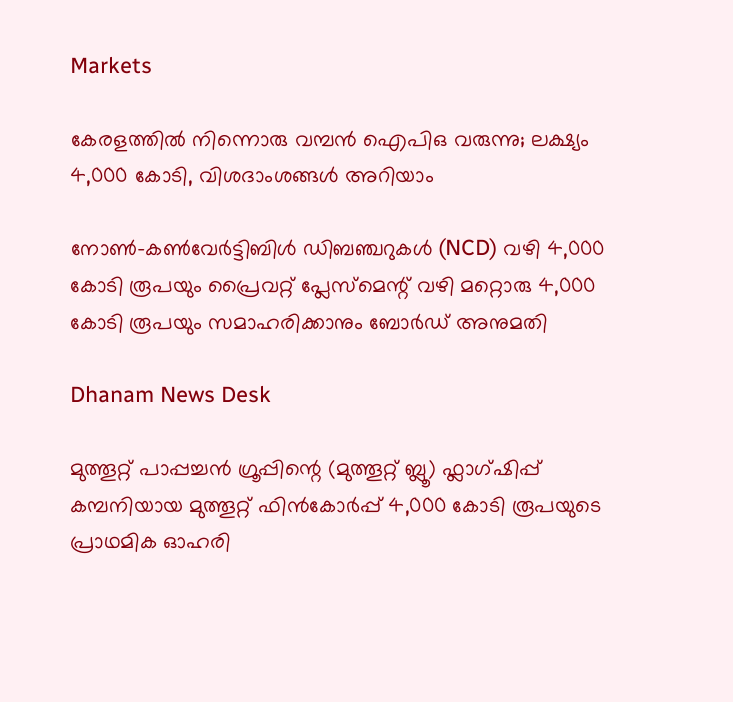Markets

കേരളത്തില്‍ നിന്നൊരു വമ്പന്‍ ഐപിഒ വരുന്നു; ലക്ഷ്യം 4,000 കോടി, വിശദാംശങ്ങള്‍ അറിയാം

നോൺ-കൺവേർട്ടിബിൾ ഡിബഞ്ചറുകൾ (NCD) വഴി 4,000 കോടി രൂപയും പ്രൈവറ്റ് പ്ലേസ്‌മെന്റ് വഴി മറ്റൊരു 4,000 കോടി രൂപയും സമാഹരിക്കാനും ബോർഡ് അനുമതി

Dhanam News Desk

മുത്തൂറ്റ് പാപ്പച്ചൻ ഗ്രൂപ്പിന്റെ (മുത്തൂറ്റ് ബ്ലൂ) ഫ്ലാഗ്ഷിപ്പ് കമ്പനിയായ മുത്തൂറ്റ് ഫിൻകോർപ്പ് 4,000 കോടി രൂപയുടെ പ്രാഥമിക ഓഹരി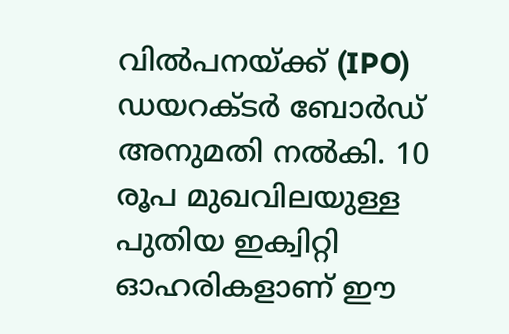വിൽപനയ്ക്ക് (IPO) ഡയറക്ടർ ബോർഡ് അനുമതി നൽകി. 10 രൂപ മുഖവിലയുള്ള പുതിയ ഇക്വിറ്റി ഓഹരികളാണ് ഈ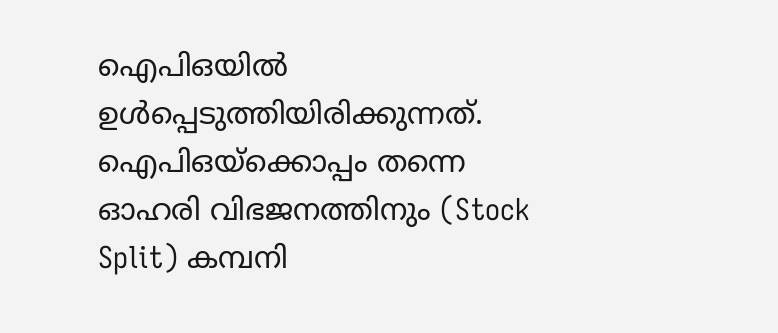ഐപിഒയിൽ ഉൾപ്പെടുത്തിയിരിക്കുന്നത്. ഐപിഒയ്‌ക്കൊപ്പം തന്നെ ഓഹരി വിഭജനത്തിനും (Stock Split) കമ്പനി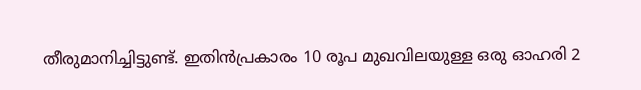തീരുമാനിച്ചിട്ടുണ്ട്. ഇതിൻപ്രകാരം 10 രൂപ മുഖവിലയുള്ള ഒരു ഓഹരി 2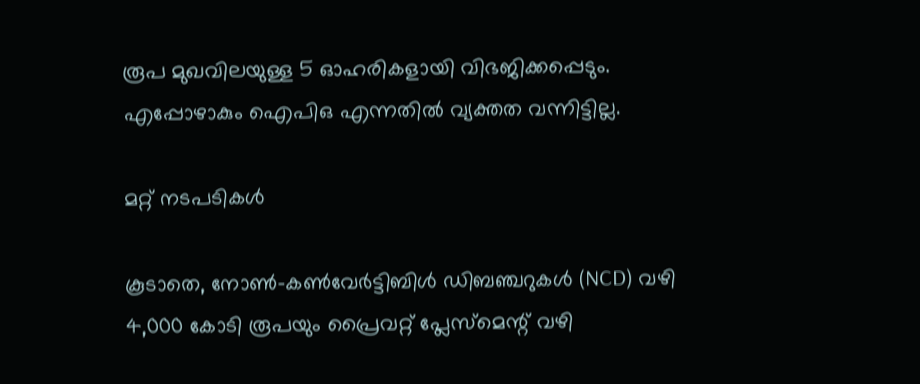രൂപ മുഖവിലയുള്ള 5 ഓഹരികളായി വിഭജിക്കപ്പെടും. എപ്പോഴാകും ഐപിഒ എന്നതില്‍ വ്യക്തത വന്നിട്ടില്ല.

മറ്റ് നടപടികള്‍

കൂടാതെ, നോൺ-കൺവേർട്ടിബിൾ ഡിബഞ്ചറുകൾ (NCD) വഴി 4,000 കോടി രൂപയും പ്രൈവറ്റ് പ്ലേസ്‌മെന്റ് വഴി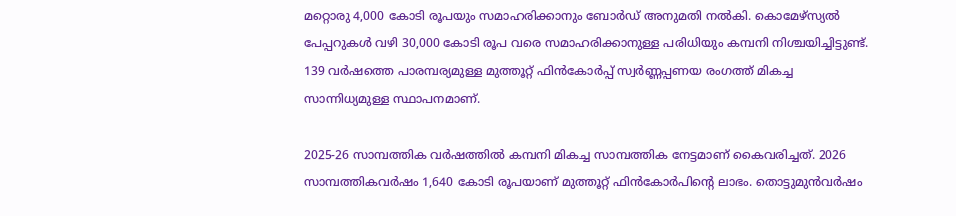മറ്റൊരു 4,000 കോടി രൂപയും സമാഹരിക്കാനും ബോർഡ് അനുമതി നൽകി. കൊമേഴ്‌സ്യൽ പേപ്പറുകൾ വഴി 30,000 കോടി രൂപ വരെ സമാഹരിക്കാനുള്ള പരിധിയും കമ്പനി നിശ്ചയിച്ചിട്ടുണ്ട്. 139 വർഷത്തെ പാരമ്പര്യമുള്ള മുത്തൂറ്റ് ഫിൻകോർപ്പ് സ്വർണ്ണപ്പണയ രംഗത്ത് മികച്ച സാന്നിധ്യമുള്ള സ്ഥാപനമാണ്.

2025-26 സാമ്പത്തിക വർഷത്തിൽ കമ്പനി മികച്ച സാമ്പത്തിക നേട്ടമാണ് കൈവരിച്ചത്. 2026 സാമ്പത്തികവര്‍ഷം 1,640 കോടി രൂപയാണ് മുത്തൂറ്റ് ഫിന്‍കോര്‍പിന്റെ ലാഭം. തൊട്ടുമുന്‍വര്‍ഷം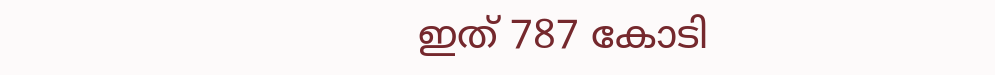ഇത് 787 കോടി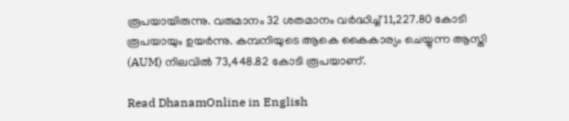രൂപയായിരുന്നു. വരുമാനം 32 ശതമാനം വർദ്ധിച്ച് 11,227.80 കോടി രൂപയായും ഉയർന്നു. കമ്പനിയുടെ ആകെ കൈകാര്യം ചെയ്യുന്ന ആസ്തി (AUM) നിലവിൽ 73,448.82 കോടി രൂപയാണ്.

Read DhanamOnline in English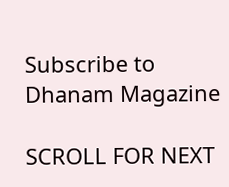Subscribe to Dhanam Magazine

SCROLL FOR NEXT